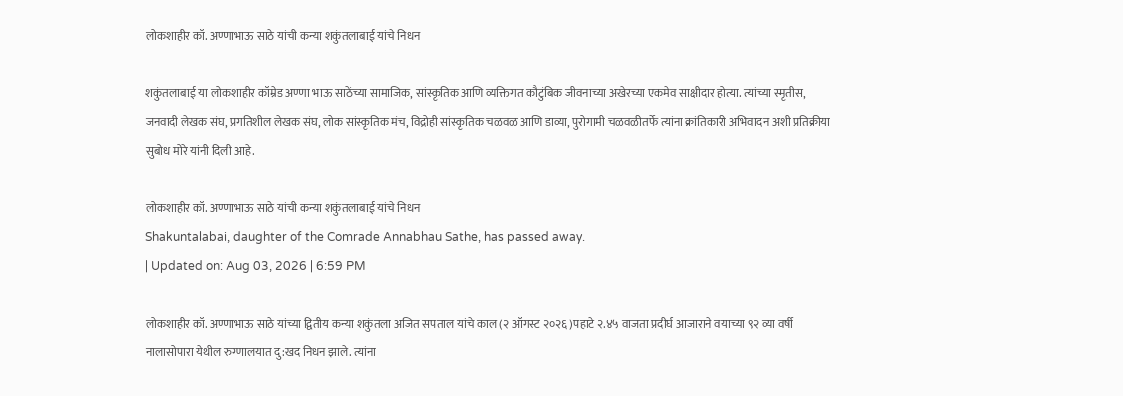लोकशाहीर कॉ. अण्णाभाऊ साठे यांची कन्या शकुंतलाबाई यांचे निधन

शकुंतलाबाई या लोकशाहीर कॉम्रेड अण्णा भाऊ साठेंच्या सामाजिक, सांस्कृतिक आणि व्यक्तिगत कौटुंबिक जीवनाच्या अखेरच्या एकमेव साक्षीदार होत्या. त्यांच्या स्मृतीस, जनवादी लेखक संघ, प्रगतिशील लेखक संघ, लोक सांस्कृतिक मंच, विद्रोही सांस्कृतिक चळवळ आणि डाव्या, पुरोगामी चळवळीतर्फे त्यांना क्रांतिकारी अभिवादन अशी प्रतिक्रीया सुबोध मोरे यांनी दिली आहे.

लोकशाहीर कॉ. अण्णाभाऊ साठे यांची कन्या शकुंतलाबाई यांचे निधन
Shakuntalabai, daughter of the Comrade Annabhau Sathe, has passed away.
| Updated on: Aug 03, 2026 | 6:59 PM

लोकशाहीर कॉ. अण्णाभाऊ साठे यांच्या द्वितीय कन्या शकुंतला अजित सपताल यांचे काल (२ ऑगस्ट २०२६ )पहाटे २.४५ वाजता प्रदीर्घ आजाराने वयाच्या ९२ व्या वर्षी नालासोपारा येथील रुग्णालयात दु:खद निधन झाले. त्यांना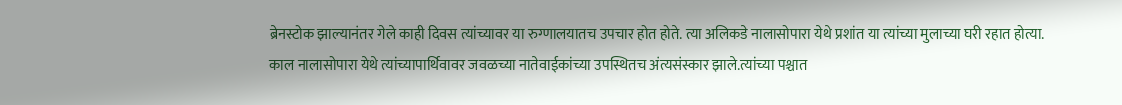ब्रेनस्टोक झाल्यानंतर गेले काही दिवस त्यांच्यावर या रुग्णालयातच उपचार होत होते. त्या अलिकडे नालासोपारा येथे प्रशांत या त्यांच्या मुलाच्या घरी रहात होत्या. काल नालासोपारा येथे त्यांच्यापार्थिवावर जवळच्या नातेवाईकांच्या उपस्थितच अंत्यसंस्कार झाले.त्यांच्या पश्चात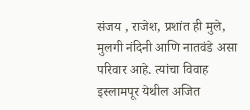संजय , राजेश, प्रशांत ही मुले, मुलगी नंदिनी आणि नातवंडे असा परिवार आहे. त्यांचा विवाह इस्लामपूर येथील अजित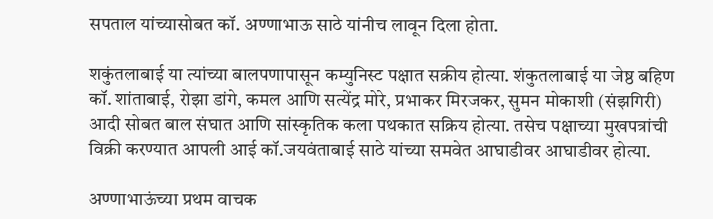सपताल यांच्यासोबत कॉ. अण्णाभाऊ साठे यांनीच लावून दिला होता.

शकुंतलाबाई या त्यांच्या बालपणापासून कम्युनिस्ट पक्षात सक्रीय होत्या. शंकुतलाबाई या जेष्ठ बहिण कॉ. शांताबाई, रोझा डांगे, कमल आणि सत्येंद्र मोरे, प्रभाकर मिरजकर, सुमन मोकाशी (संझगिरी) आदी सोबत बाल संघात आणि सांस्कृतिक कला पथकात सक्रिय होत्या. तसेच पक्षाच्या मुखपत्रांची विक्री करण्यात आपली आई कॉ.जयवंताबाई साठे यांच्या समवेत आघाडीवर आघाडीवर होत्या.

अण्णाभाऊंच्या प्रथम वाचक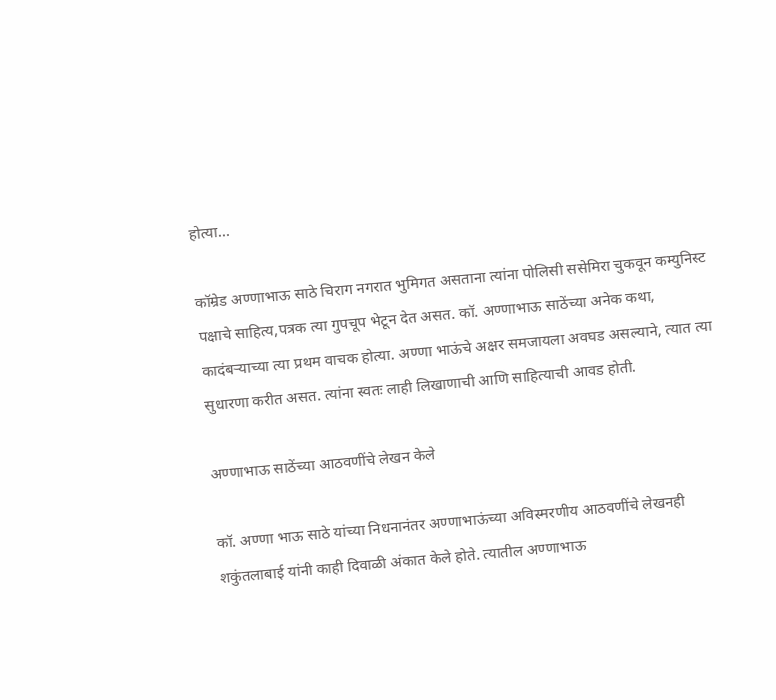होत्या…

कॉम्रेड अण्णाभाऊ साठे चिराग नगरात भुमिगत असताना त्यांना पोलिसी ससेमिरा चुकवून कम्युनिस्ट पक्षाचे साहित्य,पत्रक त्या गुपचूप भेटून देत असत. कॉ. अण्णाभाऊ साठेंच्या अनेक कथा, कादंबऱ्याच्या त्या प्रथम वाचक होत्या. अण्णा भाऊंचे अक्षर समजायला अवघड असल्याने, त्यात त्या सुधारणा करीत असत. त्यांना स्वतः लाही लिखाणाची आणि साहित्याची आवड होती.

अण्णाभाऊ साठेंच्या आठवणींचे लेखन केले

कॉ. अण्णा भाऊ साठे यांच्या निधनानंतर अण्णाभाऊंच्या अविस्मरणीय आठवणींचे लेखनही शकुंतलाबाई यांनी काही दिवाळी अंकात केले होते. त्यातील अण्णाभाऊ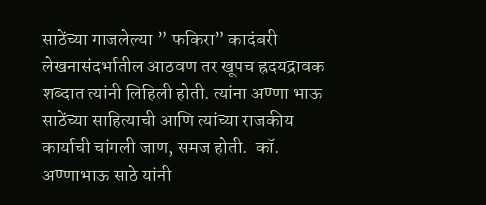साठेंच्या गाजलेल्या ” फकिरा” कादंबरी लेखनासंदर्भातील आठवण तर खूपच ह्रदयद्रावक शब्दात त्यांनी लिहिली होती. त्यांना अण्णा भाऊ साठेंच्या साहित्याची आणि त्यांच्या राजकीय कार्याची चांगली जाण, समज होती.  कॉ. अण्णाभाऊ साठे यांनी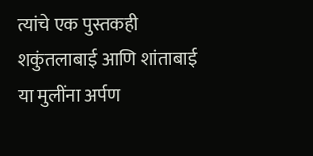त्यांचे एक पुस्तकही शकुंतलाबाई आणि शांताबाई या मुलींना अर्पण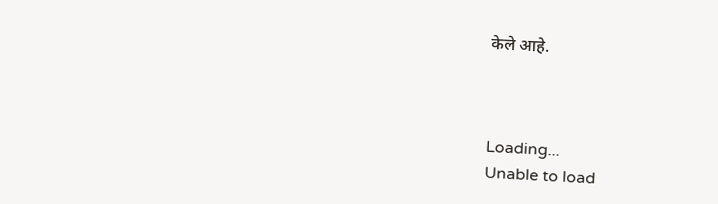केले आहे.



Loading...
Unable to load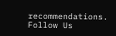recommendations.
Follow Us